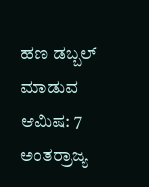ಹಣ ಡಬ್ಬಲ್ ಮಾಡುವ ಆಮಿಷ: 7 ಅಂತರ್ರಾಜ್ಯ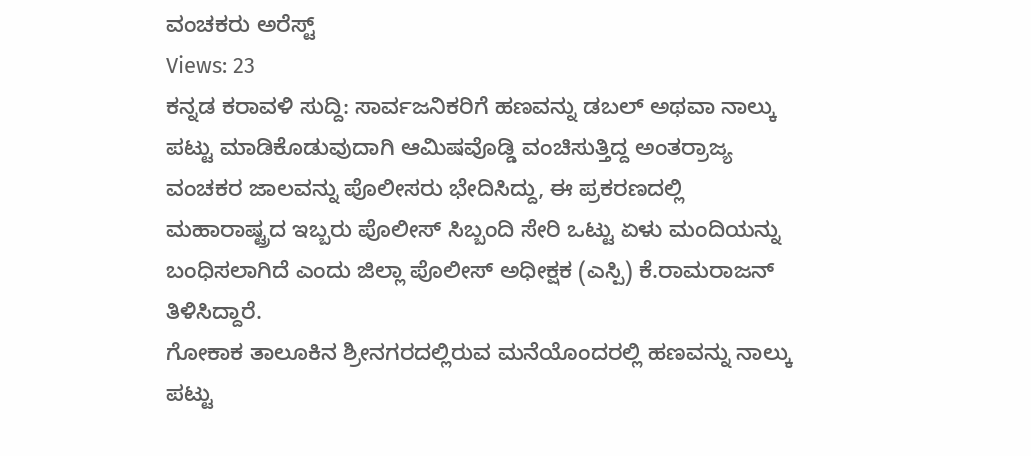ವಂಚಕರು ಅರೆಸ್ಟ್
Views: 23
ಕನ್ನಡ ಕರಾವಳಿ ಸುದ್ದಿ: ಸಾರ್ವಜನಿಕರಿಗೆ ಹಣವನ್ನು ಡಬಲ್ ಅಥವಾ ನಾಲ್ಕು ಪಟ್ಟು ಮಾಡಿಕೊಡುವುದಾಗಿ ಆಮಿಷವೊಡ್ಡಿ ವಂಚಿಸುತ್ತಿದ್ದ ಅಂತರ್ರಾಜ್ಯ ವಂಚಕರ ಜಾಲವನ್ನು ಪೊಲೀಸರು ಭೇದಿಸಿದ್ದು, ಈ ಪ್ರಕರಣದಲ್ಲಿ ಮಹಾರಾಷ್ಟ್ರದ ಇಬ್ಬರು ಪೊಲೀಸ್ ಸಿಬ್ಬಂದಿ ಸೇರಿ ಒಟ್ಟು ಏಳು ಮಂದಿಯನ್ನು ಬಂಧಿಸಲಾಗಿದೆ ಎಂದು ಜಿಲ್ಲಾ ಪೊಲೀಸ್ ಅಧೀಕ್ಷಕ (ಎಸ್ಪಿ) ಕೆ.ರಾಮರಾಜನ್ ತಿಳಿಸಿದ್ದಾರೆ.
ಗೋಕಾಕ ತಾಲೂಕಿನ ಶ್ರೀನಗರದಲ್ಲಿರುವ ಮನೆಯೊಂದರಲ್ಲಿ ಹಣವನ್ನು ನಾಲ್ಕು ಪಟ್ಟು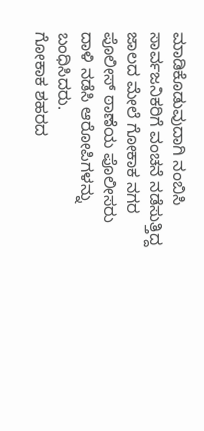ಮಾಡಿಕೊಡುವುದಾಗಿ ನಂಬಿಸಿ ಸಾರ್ವಜನಿಕರಿಗೆ ವಂಚನೆ ನಡೆಸುತ್ತಿದ್ದ ಜಾಲದ ಮೇಲೆ ಗೋಕಾಕ ನಗರ ಪೊಲೀಸ್ ಠಾಣೆಯ ಪೊಲೀಸರು ದಾಳಿ ನಡೆಸಿ ಆರೋಪಿಗಳನ್ನು ಬಂಧಿಸಿದರು.
ಗೋಕಾಕ ಶಹರದ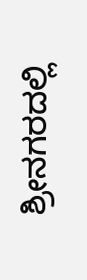ಶ್ರೀನಗರದಲ್ಲಿ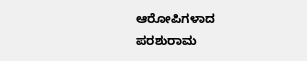ಆರೋಪಿಗಳಾದ ಪರಶುರಾಮ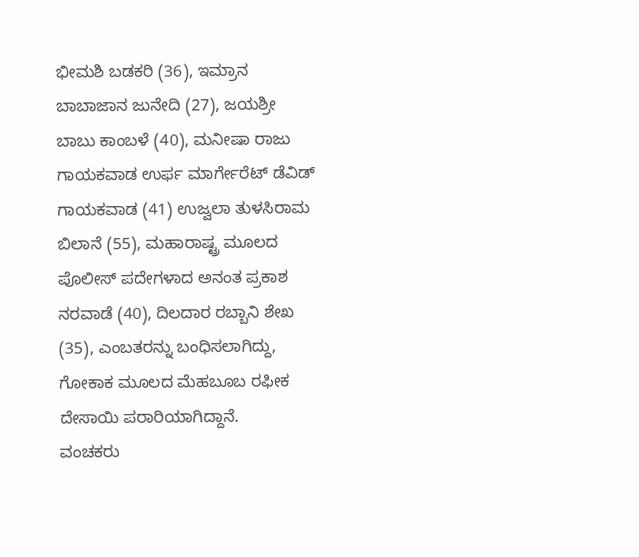ಭೀಮಶಿ ಬಡಕರಿ (36), ಇಮ್ರಾನ ಬಾಬಾಜಾನ ಜುನೇದಿ (27), ಜಯಶ್ರೀ ಬಾಬು ಕಾಂಬಳೆ (40), ಮನೀಷಾ ರಾಜು ಗಾಯಕವಾಡ ಉರ್ಫ ಮಾರ್ಗೇರೆಟ್ ಡೆವಿಡ್ ಗಾಯಕವಾಡ (41) ಉಜ್ವಲಾ ತುಳಸಿರಾಮ ಬಿಲಾನೆ (55), ಮಹಾರಾಷ್ಟ್ರ ಮೂಲದ ಪೊಲೀಸ್ ಪದೇಗಳಾದ ಅನಂತ ಪ್ರಕಾಶ ನರವಾಡೆ (40), ದಿಲದಾರ ರಬ್ಬಾನಿ ಶೇಖ (35), ಎಂಬತರನ್ನು ಬಂಧಿಸಲಾಗಿದ್ದು, ಗೋಕಾಕ ಮೂಲದ ಮೆಹಬೂಬ ರಫೀಕ ದೇಸಾಯಿ ಪರಾರಿಯಾಗಿದ್ದಾನೆ.
ವಂಚಕರು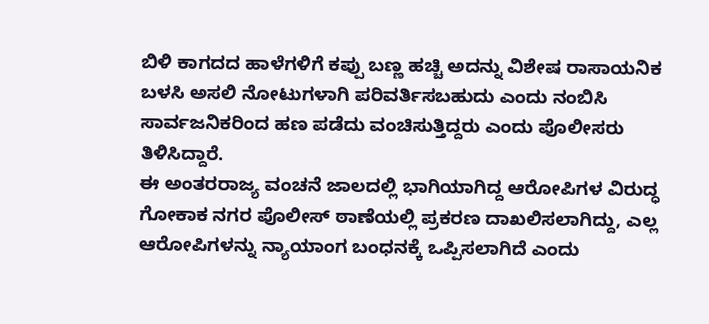ಬಿಳಿ ಕಾಗದದ ಹಾಳೆಗಳಿಗೆ ಕಪ್ಪು ಬಣ್ಣ ಹಚ್ಚಿ ಅದನ್ನು ವಿಶೇಷ ರಾಸಾಯನಿಕ ಬಳಸಿ ಅಸಲಿ ನೋಟುಗಳಾಗಿ ಪರಿವರ್ತಿಸಬಹುದು ಎಂದು ನಂಬಿಸಿ ಸಾರ್ವಜನಿಕರಿಂದ ಹಣ ಪಡೆದು ವಂಚಿಸುತ್ತಿದ್ದರು ಎಂದು ಪೊಲೀಸರು ತಿಳಿಸಿದ್ದಾರೆ.
ಈ ಅಂತರರಾಜ್ಯ ವಂಚನೆ ಜಾಲದಲ್ಲಿ ಭಾಗಿಯಾಗಿದ್ದ ಆರೋಪಿಗಳ ವಿರುದ್ಧ ಗೋಕಾಕ ನಗರ ಪೊಲೀಸ್ ಠಾಣೆಯಲ್ಲಿ ಪ್ರಕರಣ ದಾಖಲಿಸಲಾಗಿದ್ದು, ಎಲ್ಲ ಆರೋಪಿಗಳನ್ನು ನ್ಯಾಯಾಂಗ ಬಂಧನಕ್ಕೆ ಒಪ್ಪಿಸಲಾಗಿದೆ ಎಂದು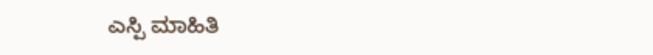ಎಸ್ಪಿ ಮಾಹಿತಿ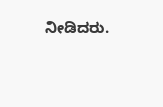ನೀಡಿದರು.